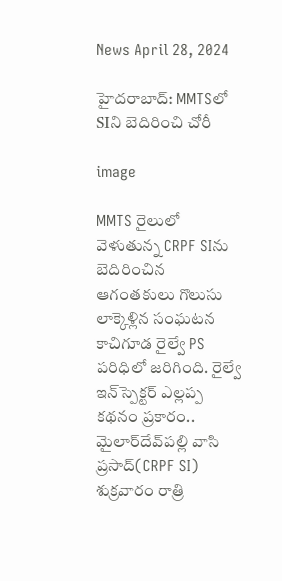News April 28, 2024

హైదరాబాద్: MMTSలో SIని బెదిరించి‌ చోరీ

image

MMTS రైలులో వెళుతున్న CRPF SIను బెదిరించిన ఆగంతకులు గొలుసు లాక్కెళ్లిన సంఘటన కాచిగూడ రైల్వే PS పరిధిలో జరిగింది. రైల్వే ఇన్‌స్పెక్టర్ ఎల్లప్ప కథనం ప్రకారం.. మైలార్‌దేవ్‌పల్లి వాసి ప్రసాద్(CRPF SI) శుక్రవారం రాత్రి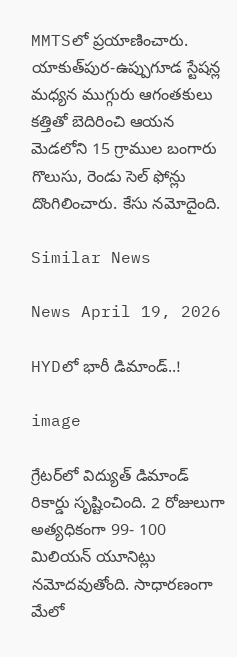MMTSలో ప్రయాణించారు. యాకుత్‌పుర‌-ఉప్పుగూడ స్టేషన్ల మధ్యన ముగ్గురు ఆగంతకులు కత్తితో బెదిరించి ఆయన మెడలోని 15 గ్రాముల బంగారు గొలుసు, రెండు సెల్ ఫోన్లు దొంగిలించారు. కేసు నమోదైంది.

Similar News

News April 19, 2026

HYDలో భారీ డిమాండ్..!

image

గ్రేటర్‌లో విద్యుత్ డిమాండ్ రికార్డు సృష్టించింది. 2 రోజులుగా అత్యధికంగా 99- 100 మిలియన్ యూనిట్లు నమోదవుతోంది. సాధారణంగా మేలో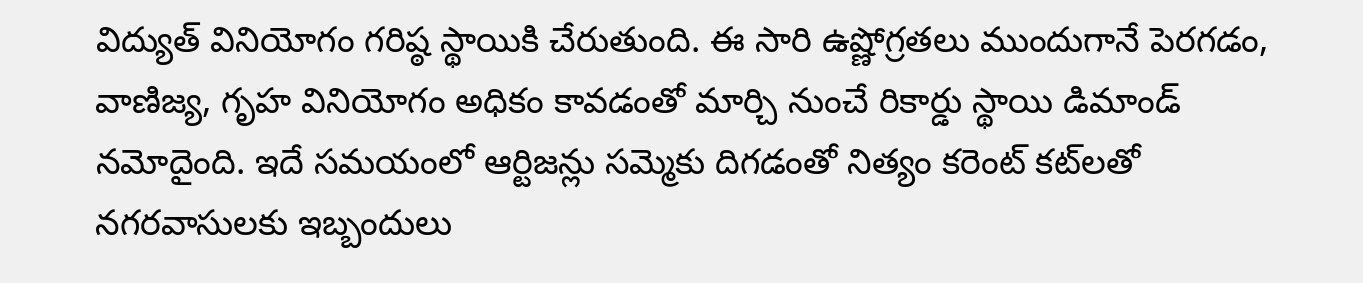విద్యుత్ వినియోగం గరిష్ఠ స్థాయికి చేరుతుంది. ఈ సారి ఉష్ణోగ్రతలు ముందుగానే పెరగడం, వాణిజ్య, గృహ వినియోగం అధికం కావడంతో మార్చి నుంచే రికార్డు స్థాయి డిమాండ్ నమోదైంది. ఇదే సమయంలో ఆర్టిజన్లు సమ్మెకు దిగడంతో నిత్యం కరెంట్ కట్‌లతో నగరవాసులకు ఇబ్బందులు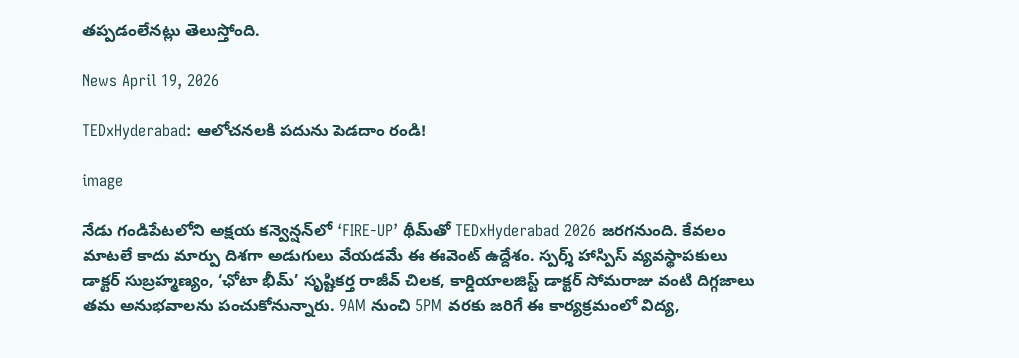తప్పడంలేనట్లు తెలుస్తోంది.

News April 19, 2026

TEDxHyderabad: ఆలోచనలకి పదును పెడదాం రండి!

image

నేడు గండిపేటలోని అక్షయ కన్వెన్షన్‌లో ‘FIRE-UP’ థీమ్‌తో TEDxHyderabad 2026 జరగనుంది. కేవలం మాటలే కాదు మార్పు దిశగా అడుగులు వేయడమే ఈ ఈవెంట్ ఉద్దేశం. స్పర్శ్ హాస్పిస్ వ్యవస్థాపకులు డాక్టర్ సుబ్రహ్మణ్యం, ‘ఛోటా భీమ్’ సృష్టికర్త రాజీవ్ చిలక, కార్డియాలజిస్ట్ డాక్టర్ సోమరాజు వంటి దిగ్గజాలు తమ అనుభవాలను పంచుకోనున్నారు. 9AM నుంచి 5PM వరకు జరిగే ఈ కార్యక్రమంలో విద్య,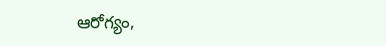ఆరోగ్యం,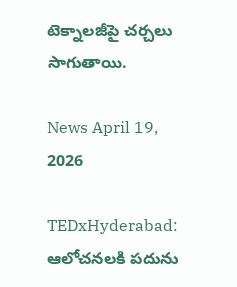టెక్నాలజీపై చర్చలు సాగుతాయి.

News April 19, 2026

TEDxHyderabad: ఆలోచనలకి పదును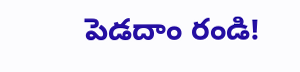పెడదాం రండి!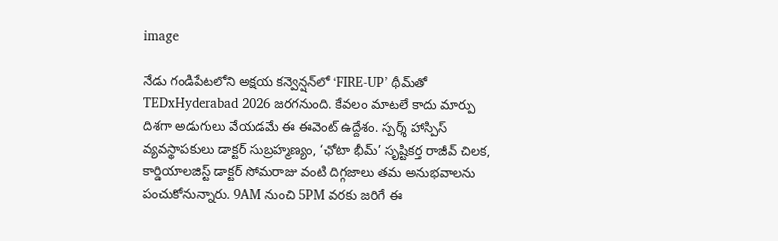image

నేడు గండిపేటలోని అక్షయ కన్వెన్షన్‌లో ‘FIRE-UP’ థీమ్‌తో TEDxHyderabad 2026 జరగనుంది. కేవలం మాటలే కాదు మార్పు దిశగా అడుగులు వేయడమే ఈ ఈవెంట్ ఉద్దేశం. స్పర్శ్ హాస్పిస్ వ్యవస్థాపకులు డాక్టర్ సుబ్రహ్మణ్యం, ‘ఛోటా భీమ్’ సృష్టికర్త రాజీవ్ చిలక, కార్డియాలజిస్ట్ డాక్టర్ సోమరాజు వంటి దిగ్గజాలు తమ అనుభవాలను పంచుకోనున్నారు. 9AM నుంచి 5PM వరకు జరిగే ఈ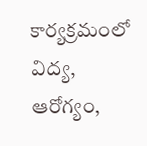కార్యక్రమంలో విద్య, ఆరోగ్యం,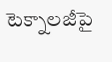టెక్నాలజీపై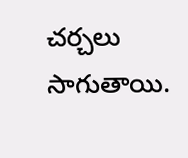చర్చలు సాగుతాయి.